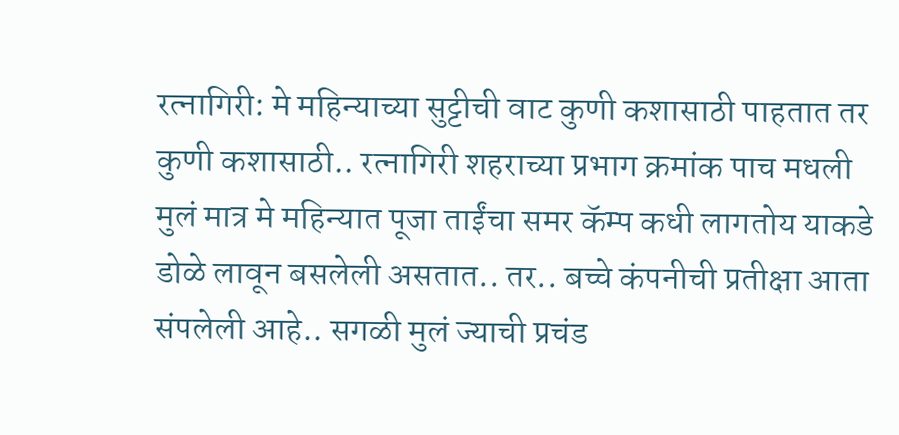रत्नागिरी: मे महिन्याच्या सुट्टीची वाट कुणी कशासाठी पाहतात तर कुणी कशासाठी.. रत्नागिरी शहराच्या प्रभाग क्रमांक पाच मधली मुलं मात्र मे महिन्यात पूजा ताईंचा समर कॅम्प कधी लागतोय याकडे डोळे लावून बसलेली असतात.. तर.. बच्चे कंपनीची प्रतीक्षा आता संपलेली आहे.. सगळी मुलं ज्याची प्रचंड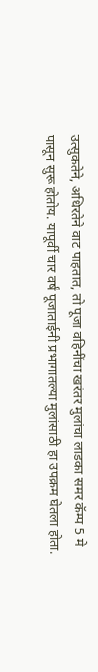उत्सुकतेने, अधिरतेने वाट पाहतात, तो पूजा वहिनींचा खरंतर मुलांचा लाडका समर कॅम्प 5 मे पासून सुरू होतोय. यापूर्वी चार वर्षं पूजाताईनी प्रभागातल्या मुलांसाठी हा उपक्रम घेतला होता.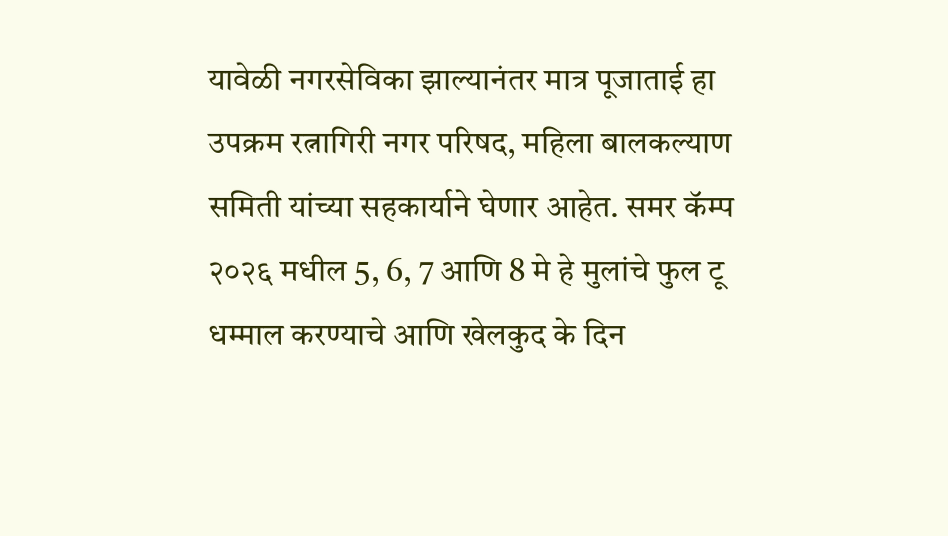यावेळी नगरसेविका झाल्यानंतर मात्र पूजाताई हा उपक्रम रत्नागिरी नगर परिषद, महिला बालकल्याण समिती यांच्या सहकार्याने घेणार आहेत. समर कॅम्प २०२६ मधील 5, 6, 7 आणि 8 मे हे मुलांचे फुल टू धम्माल करण्याचे आणि खेलकुद के दिन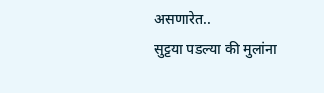असणारेत..
सुट्टया पडल्या की मुलांना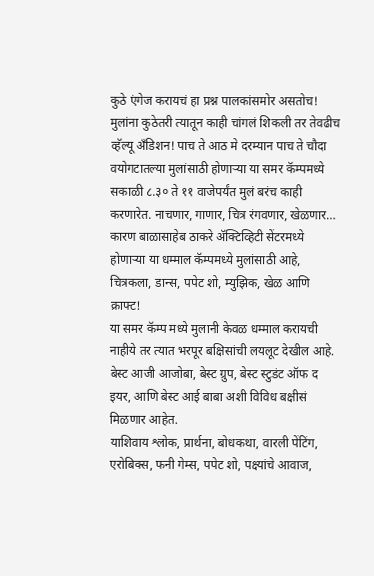कुठे एंगेज करायचं हा प्रश्न पालकांसमोर असतोच! मुलांना कुठेतरी त्यातून काही चांगलं शिकली तर तेवढीच व्हॅल्यू अँडिशन! पाच ते आठ मे दरम्यान पाच ते चौदा वयोगटातल्या मुलांसाठी होणाऱ्या या समर कॅम्पमध्ये सकाळी ८.३० ते ११ वाजेपर्यंत मुलं बरंच काही करणारेत. नाचणार, गाणार, चित्र रंगवणार, खेळणार… कारण बाळासाहेब ठाकरे ॲक्टिव्हिटी सेंटरमध्ये होणाऱ्या या धम्माल कॅम्पमध्ये मुलांसाठी आहे, चित्रकला, डान्स, पपेट शो, म्युझिक, खेळ आणि क्राफ्ट!
या समर कॅम्प मध्ये मुलानी केवळ धम्माल करायची नाहीये तर त्यात भरपूर बक्षिसांची लयलूट देखील आहे. बेस्ट आजी आजोबा, बेस्ट ग्रुप, बेस्ट स्टुडंट ऑफ द इयर, आणि बेस्ट आई बाबा अशी विविध बक्षीसं मिळणार आहेत.
याशिवाय श्लोक, प्रार्थना, बोधकथा, वारली पेंटिंग, एरोबिक्स, फनी गेम्स, पपेट शो, पक्ष्यांचे आवाज,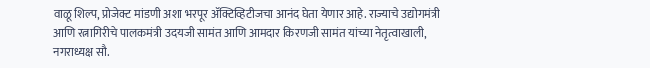वाळू शिल्प, प्रोजेक्ट मांडणी अशा भरपूर ॲक्टिव्हिटीजचा आनंद घेता येणार आहे. राज्याचे उद्योगमंत्री आणि रत्नागिरीचे पालकमंत्री उदयजी सामंत आणि आमदार किरणजी सामंत यांच्या नेतृत्वाखाली, नगराध्यक्ष सौ.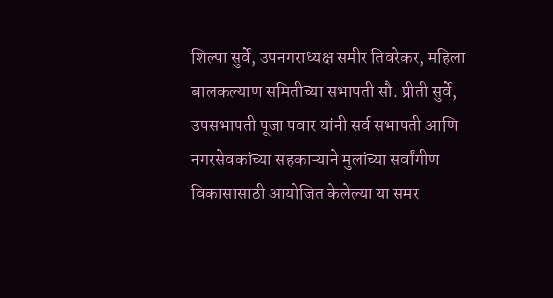शिल्पा सुर्वे, उपनगराध्यक्ष समीर तिवरेकर, महिला बालकल्याण समितीच्या सभापती सौ. प्रीती सुर्वे, उपसभापती पूजा पवार यांनी सर्व सभापती आणि नगरसेवकांच्या सहकाऱ्याने मुलांच्या सर्वांगीण विकासासाठी आयोजित केलेल्या या समर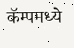कॅम्पमध्ये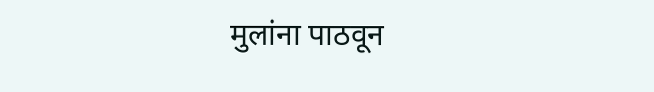मुलांना पाठवून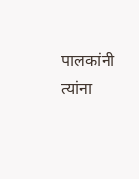पालकांनी त्यांना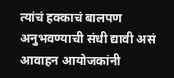त्यांचं हक्काचं बालपण अनुभवण्याची संधी द्यावी असं आवाहन आयोजकांनी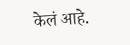केलं आहे.